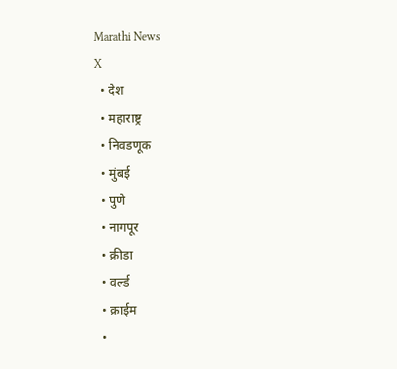Marathi News
X
  • देश
  • महाराष्ट्र
  • निवडणूक
  • मुंबई
  • पुणे
  • नागपूर
  • क्रीडा
  • वर्ल्ड
  • क्राईम
  •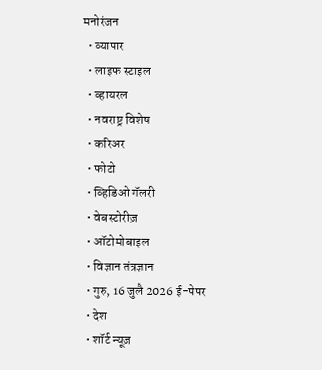मनोरंजन
  • व्यापार
  • लाइफ स्टाइल
  • व्हायरल
  • नवराष्ट्र विशेष
  • करिअर
  • फोटो
  • व्हिडिओ गॅलरी
  • वेबस्टोरीज़
  • ऑटोमोबाइल
  • विज्ञान तंत्रज्ञान
  • गुरु, 16 जुलै 2026 ई-पेपर
  • देश
  • शॉर्ट न्यूज़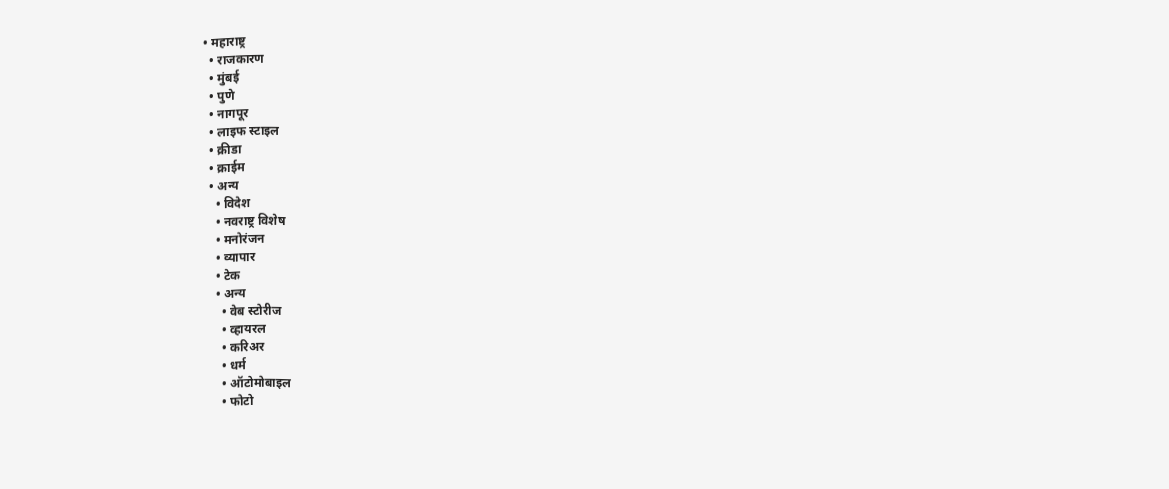• महाराष्ट्र
  • राजकारण
  • मुंबई
  • पुणे
  • नागपूर
  • लाइफ स्टाइल
  • क्रीडा
  • क्राईम
  • अन्य
    • विदेश
    • नवराष्ट्र विशेष
    • मनोरंजन
    • व्यापार
    • टेक
    • अन्य
      • वेब स्टोरीज
      • व्हायरल
      • करिअर
      • धर्म
      • ऑटोमोबाइल
      • फोटो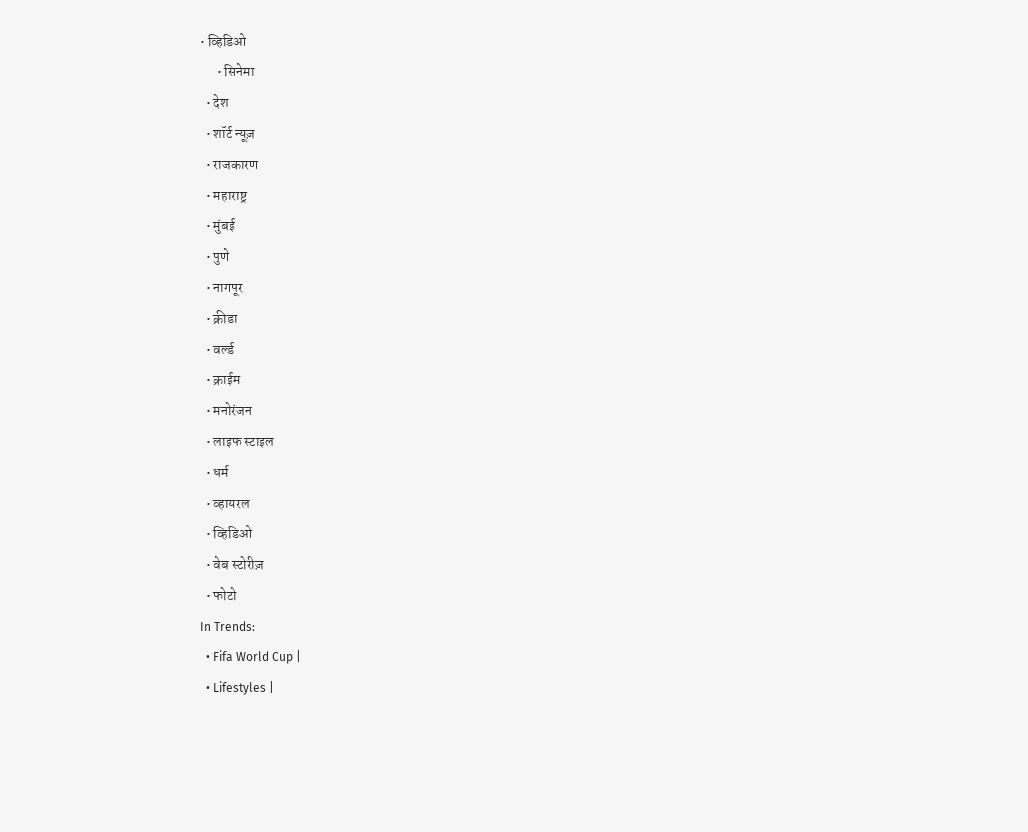• व्हिडिओ
      • सिनेमा
  • देश
  • शॉर्ट न्यूज़
  • राजकारण
  • महाराष्ट्र
  • मुंबई
  • पुणे
  • नागपूर
  • क्रीडा
  • वर्ल्ड
  • क्राईम
  • मनोरंजन
  • लाइफ स्टाइल
  • धर्म
  • व्हायरल
  • व्हिडिओ
  • वेब स्टोरीज़
  • फोटो
In Trends:
  • Fifa World Cup |
  • Lifestyles |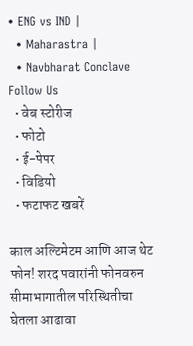• ENG vs IND |
  • Maharastra |
  • Navbharat Conclave
Follow Us
  • वेब स्टोरीज
  • फोटो
  • ई-पेपर
  • विडियो
  • फटाफट खबरें

काल अल्टिमेटम आणि आज थेट फोन! शरद पवारांनी फोनवरुन सीमाभागातील परिस्थितीचा घेतला आढावा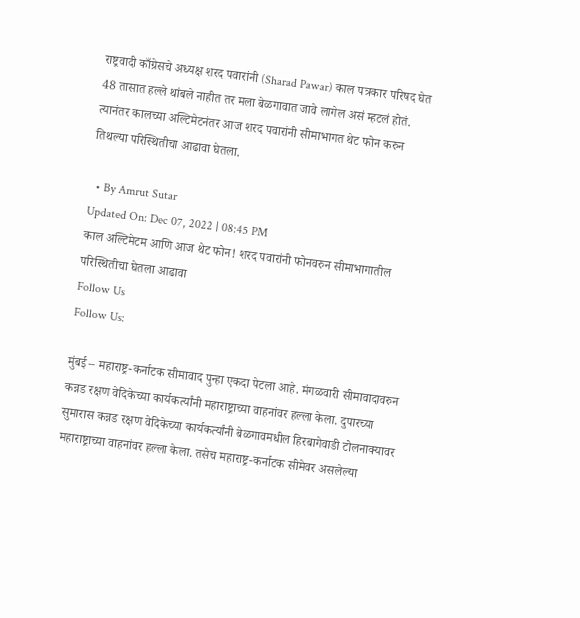राष्ट्रवादी काँग्रेसचे अध्यक्ष शरद पवारांनी (Sharad Pawar) काल पत्रकार परिषद घेत 48 तासात हल्ले थांबले नाहीत तर मला बेळगावात जावे लागेल असं म्हटलं होतं. त्यानंतर कालच्या अल्टिमेटनंतर आज शरद पवारांनी सीमाभागत थेट फोन करुन तिथल्या परिस्थितीचा आढावा घेतला.

  • By Amrut Sutar
Updated On: Dec 07, 2022 | 08:45 PM
काल अल्टिमेटम आणि आज थेट फोन! शरद पवारांनी फोनवरुन सीमाभागातील परिस्थितीचा घेतला आढावा
Follow Us
Follow Us:

मुंबई – महाराष्ट्र-कर्नाटक सीमावाद पुन्हा एकदा पेटला आहे. मंगळवारी सीमावादावरुन कन्नड रक्षण वेदिकेच्या कार्यकर्त्यांनी महाराष्ट्राच्या वाहनांवर हल्ला केला. दुपारच्या सुमारास कन्नड रक्षण वेदिकेच्या कार्यकर्त्यांनी बेळगावमधील हिरबागेवाडी टोलनाक्यावर महाराष्ट्राच्या वाहनांवर हल्ला केला. तसेच महाराष्ट्र-कर्नाटक सीमेवर असलेल्या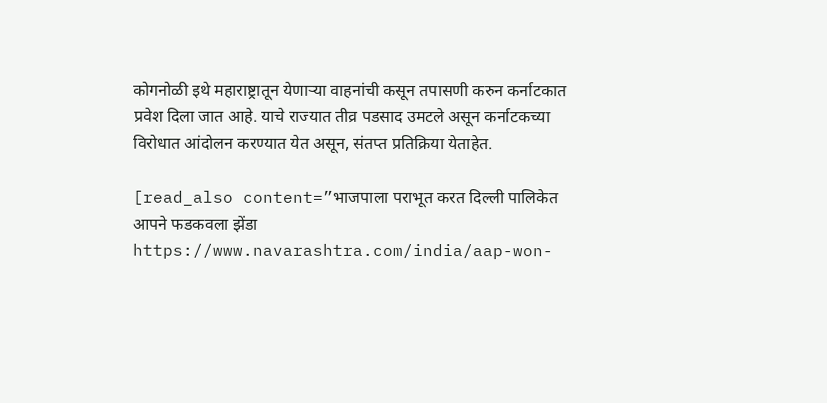कोगनोळी इथे महाराष्ट्रातून येणाऱ्या वाहनांची कसून तपासणी करुन कर्नाटकात प्रवेश दिला जात आहे. याचे राज्यात तीव्र पडसाद उमटले असून कर्नाटकच्या विरोधात आंदोलन करण्यात येत असून, संतप्त प्रतिक्रिया येताहेत.

[read_also content=”भाजपाला पराभूत करत दिल्ली पालिकेत आपने फडकवला झेंडा https://www.navarashtra.com/india/aap-won-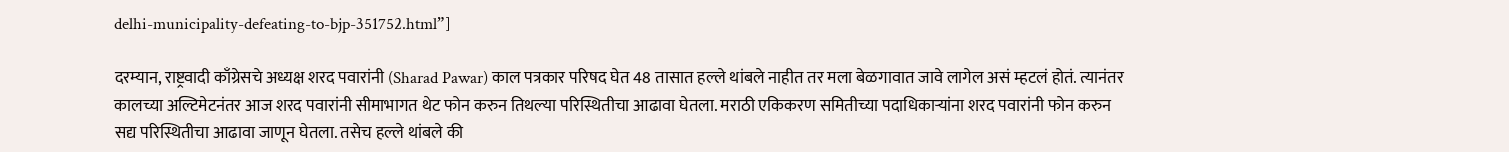delhi-municipality-defeating-to-bjp-351752.html”]

दरम्यान, राष्ट्रवादी काँग्रेसचे अध्यक्ष शरद पवारांनी (Sharad Pawar) काल पत्रकार परिषद घेत 48 तासात हल्ले थांबले नाहीत तर मला बेळगावात जावे लागेल असं म्हटलं होतं. त्यानंतर कालच्या अल्टिमेटनंतर आज शरद पवारांनी सीमाभागत थेट फोन करुन तिथल्या परिस्थितीचा आढावा घेतला. मराठी एकिकरण समितीच्या पदाधिकाऱ्यांना शरद पवारांनी फोन करुन सद्य परिस्थितीचा आढावा जाणून घेतला. तसेच हल्ले थांबले की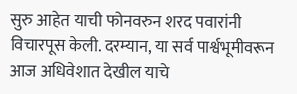सुरु आहेत याची फोनवरुन शरद पवारांनी विचारपूस केली. दरम्यान, या सर्व पार्श्वभूमीवरून आज अधिवेशात देखील याचे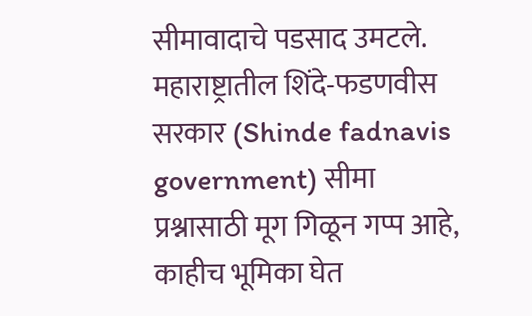सीमावादाचे पडसाद उमटले. महाराष्ट्रातील शिंदे-फडणवीस सरकार (Shinde fadnavis government) सीमा प्रश्नासाठी मूग गिळून गप्प आहे, काहीच भूमिका घेत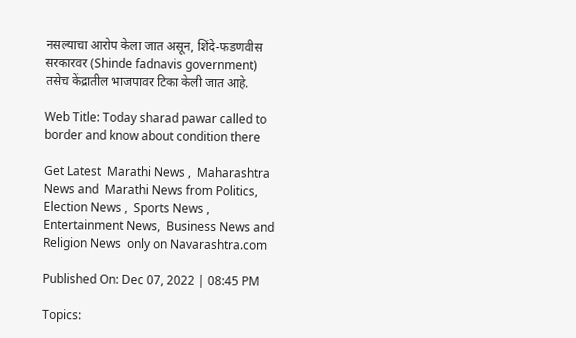नसल्याचा आरोप केला जात असून, शिंदे-फडणवीस सरकारवर (Shinde fadnavis government) तसेच केंद्रातील भाजपावर टिका केली जात आहे.

Web Title: Today sharad pawar called to border and know about condition there

Get Latest  Marathi News ,  Maharashtra News and  Marathi News from Politics,  Election News ,  Sports News ,  Entertainment News,  Business News and   Religion News  only on Navarashtra.com

Published On: Dec 07, 2022 | 08:45 PM

Topics: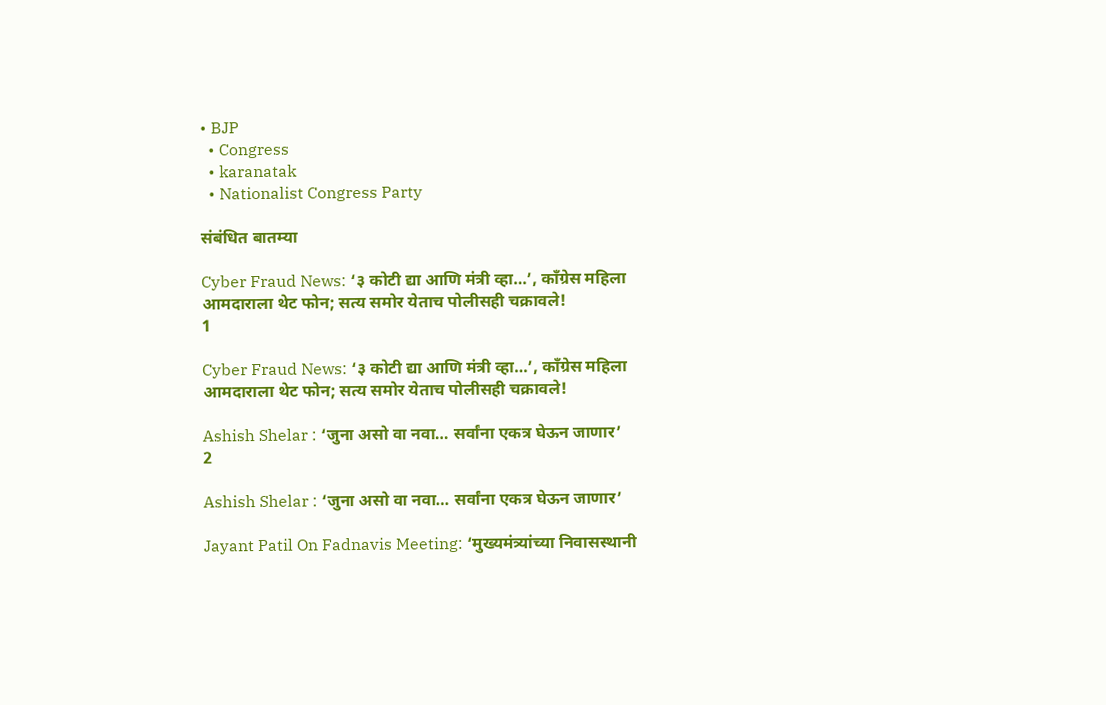• BJP
  • Congress
  • karanatak
  • Nationalist Congress Party

संबंधित बातम्या

Cyber Fraud News: ‘३ कोटी द्या आणि मंत्री व्हा…’, काँग्रेस महिला आमदाराला थेट फोन; सत्य समोर येताच पोलीसही चक्रावले!
1

Cyber Fraud News: ‘३ कोटी द्या आणि मंत्री व्हा…’, काँग्रेस महिला आमदाराला थेट फोन; सत्य समोर येताच पोलीसही चक्रावले!

Ashish Shelar : ‘जुना असो वा नवा… सर्वांना एकत्र घेऊन जाणार’
2

Ashish Shelar : ‘जुना असो वा नवा… सर्वांना एकत्र घेऊन जाणार’

Jayant Patil On Fadnavis Meeting: ‘मुख्यमंत्र्यांच्या निवासस्थानी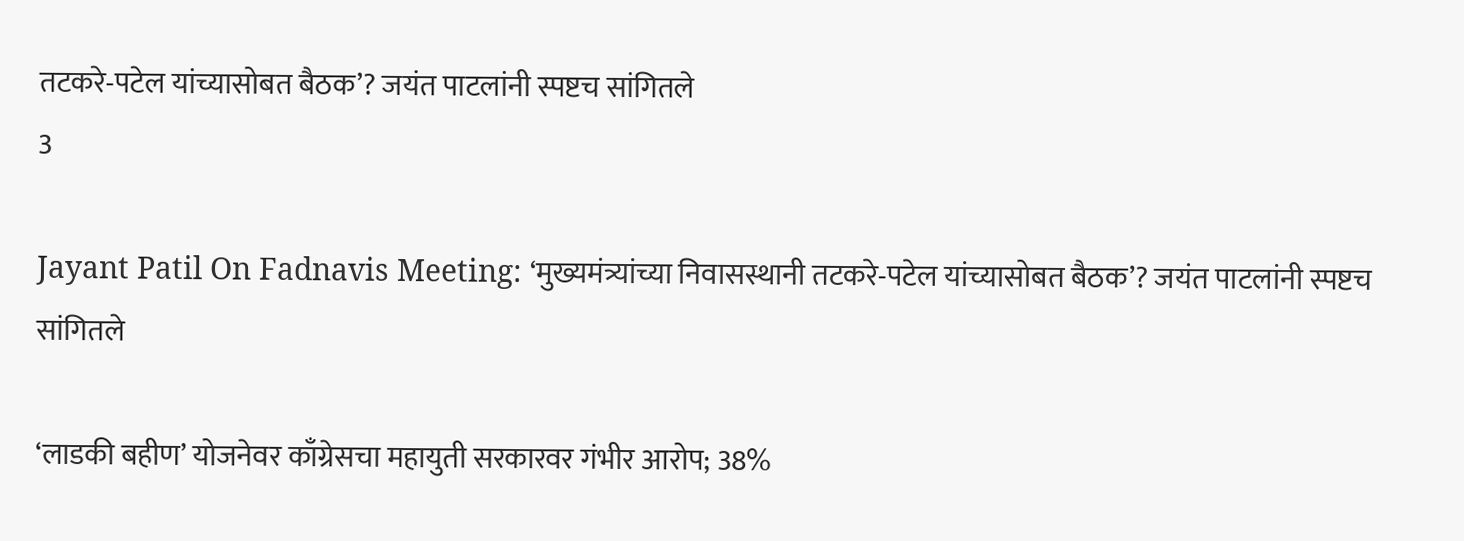तटकरे-पटेल यांच्यासोबत बैठक’? जयंत पाटलांनी स्पष्टच सांगितले
3

Jayant Patil On Fadnavis Meeting: ‘मुख्यमंत्र्यांच्या निवासस्थानी तटकरे-पटेल यांच्यासोबत बैठक’? जयंत पाटलांनी स्पष्टच सांगितले

‘लाडकी बहीण’ योजनेवर काँग्रेसचा महायुती सरकारवर गंभीर आरोप; 38%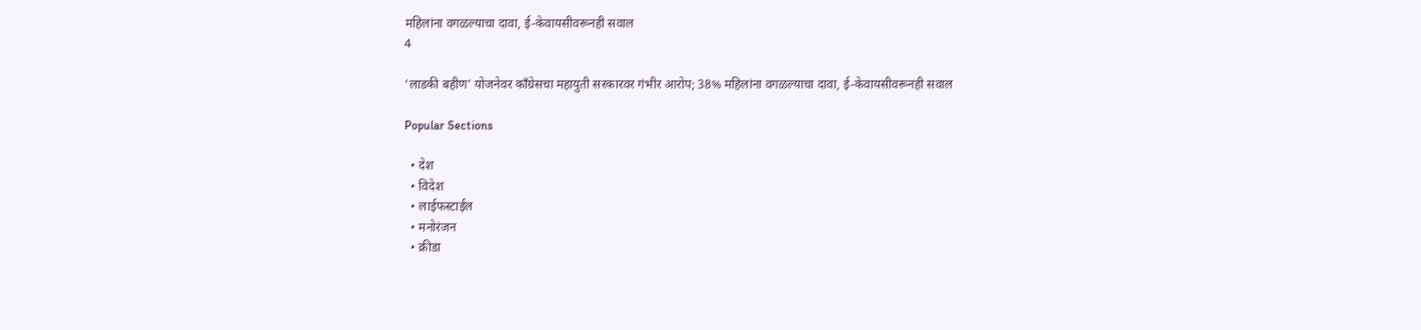महिलांना वगळल्याचा दावा, ई-केवायसीवरूनही सवाल
4

‘लाडकी बहीण’ योजनेवर काँग्रेसचा महायुती सरकारवर गंभीर आरोप; 38% महिलांना वगळल्याचा दावा, ई-केवायसीवरूनही सवाल

Popular Sections

  • देश
  • विदेश
  • लाईफस्टाईल
  • मनोरंजन
  • क्रीडा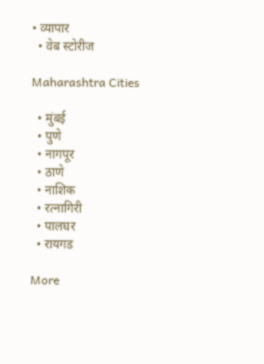• व्यापार
  • वेब स्टोरीज

Maharashtra Cities

  • मुंबई
  • पुणे
  • नागपूर
  • ठाणे
  • नाशिक
  • रत्नागिरी
  • पालघर
  • रायगड

More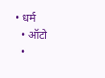• धर्म
  • ऑटो
  •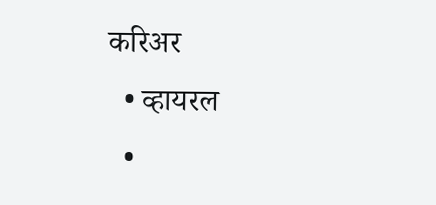करिअर
  • व्हायरल
  •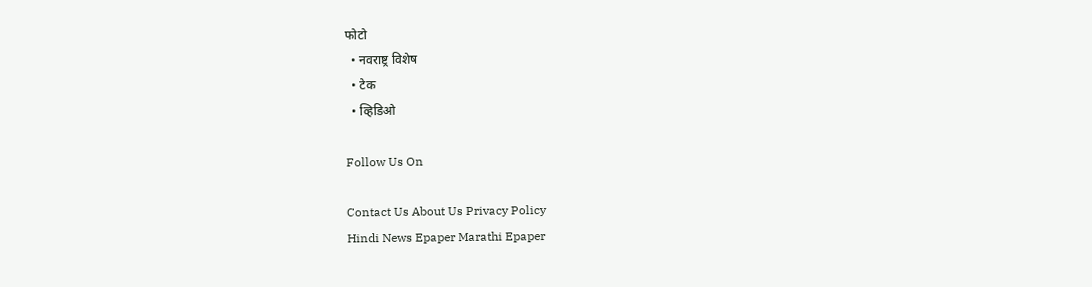फोटो
  • नवराष्ट्र विशेष
  • टेक
  • व्हिडिओ

Follow Us On

Contact Us About Us Privacy Policy
Hindi News Epaper Marathi Epaper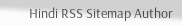Hindi RSS Sitemap Author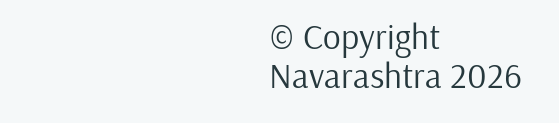© Copyright Navarashtra 2026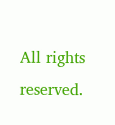All rights reserved.